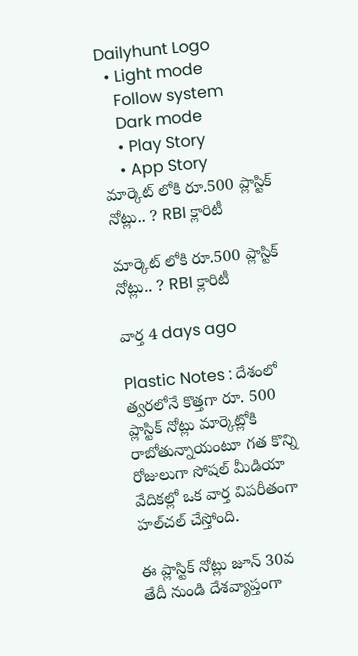Dailyhunt Logo
  • Light mode
    Follow system
    Dark mode
    • Play Story
    • App Story
మార్కెట్ లోకి రూ.500 ప్లాస్టిక్ నోట్లు.. ? RBI క్లారిటీ

మార్కెట్ లోకి రూ.500 ప్లాస్టిక్ నోట్లు.. ? RBI క్లారిటీ

వార్త 4 days ago

Plastic Notes : దేశంలో త్వరలోనే కొత్తగా రూ. 500 ప్లాస్టిక్ నోట్లు మార్కెట్లోకి రాబోతున్నాయంటూ గత కొన్ని రోజులుగా సోషల్ మీడియా వేదికల్లో ఒక వార్త విపరీతంగా హల్‌చల్ చేస్తోంది.

ఈ ప్లాస్టిక్ నోట్లు జూన్ 30వ తేదీ నుండి దేశవ్యాప్తంగా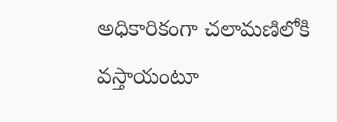అధికారికంగా చలామణిలోకి వస్తాయంటూ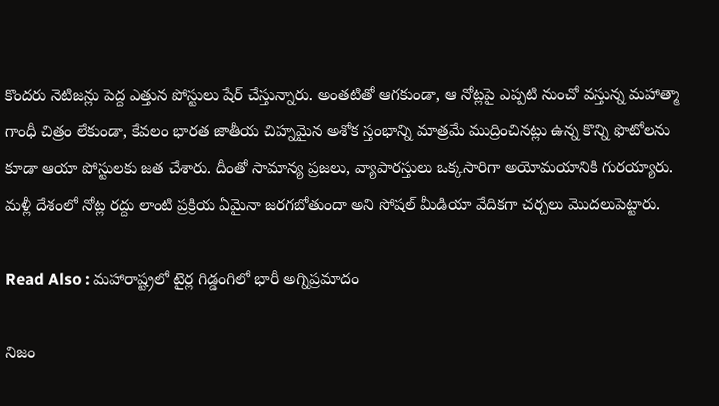కొందరు నెటిజన్లు పెద్ద ఎత్తున పోస్టులు షేర్ చేస్తున్నారు. అంతటితో ఆగకుండా, ఆ నోట్లపై ఎప్పటి నుంచో వస్తున్న మహాత్మా గాంధీ చిత్రం లేకుండా, కేవలం భారత జాతీయ చిహ్నమైన అశోక స్తంభాన్ని మాత్రమే ముద్రించినట్లు ఉన్న కొన్ని ఫొటోలను కూడా ఆయా పోస్టులకు జత చేశారు. దీంతో సామాన్య ప్రజలు, వ్యాపారస్తులు ఒక్కసారిగా అయోమయానికి గురయ్యారు. మళ్లీ దేశంలో నోట్ల రద్దు లాంటి ప్రక్రియ ఏమైనా జరగబోతుందా అని సోషల్ మీడియా వేదికగా చర్చలు మొదలుపెట్టారు.

Read Also : మహారాష్ట్రలో టైర్ల గిడ్డంగిలో భారీ అగ్నిప్రమాదం

నిజం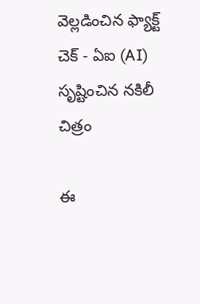వెల్లడించిన ఫ్యాక్ట్ చెక్ - ఏఐ (AI) సృష్టించిన నకిలీ చిత్రం

ఈ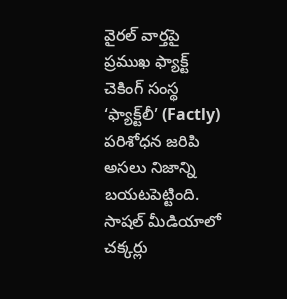వైరల్ వార్తపై ప్రముఖ ఫ్యాక్ట్ చెకింగ్ సంస్థ ‘ఫ్యాక్ట్‌లీ’ (Factly) పరిశోధన జరిపి అసలు నిజాన్ని బయటపెట్టింది. సాషల్ మీడియాలో చక్కర్లు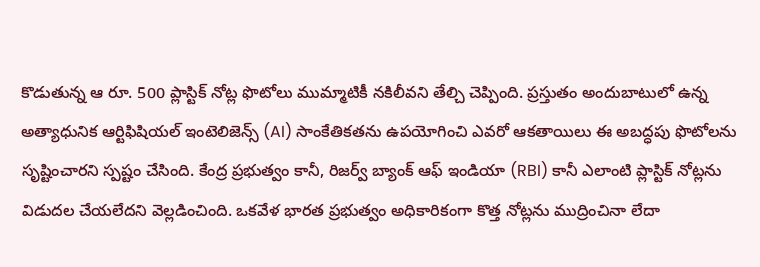కొడుతున్న ఆ రూ. 500 ప్లాస్టిక్ నోట్ల ఫొటోలు ముమ్మాటికీ నకిలీవని తేల్చి చెప్పింది. ప్రస్తుతం అందుబాటులో ఉన్న అత్యాధునిక ఆర్టిఫిషియల్ ఇంటెలిజెన్స్ (AI) సాంకేతికతను ఉపయోగించి ఎవరో ఆకతాయిలు ఈ అబద్ధపు ఫొటోలను సృష్టించారని స్పష్టం చేసింది. కేంద్ర ప్రభుత్వం కానీ, రిజర్వ్ బ్యాంక్ ఆఫ్ ఇండియా (RBI) కానీ ఎలాంటి ప్లాస్టిక్ నోట్లను విడుదల చేయలేదని వెల్లడించింది. ఒకవేళ భారత ప్రభుత్వం అధికారికంగా కొత్త నోట్లను ముద్రించినా లేదా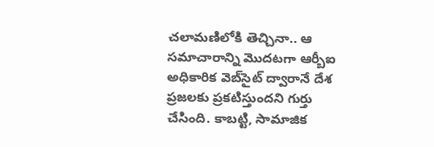చలామణిలోకి తెచ్చినా.. ఆ సమాచారాన్ని మొదటగా ఆర్బీఐ అధికారిక వెబ్‌సైట్ ద్వారానే దేశ ప్రజలకు ప్రకటిస్తుందని గుర్తు చేసింది. కాబట్టి, సామాజిక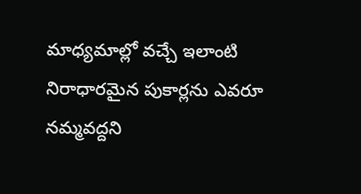మాధ్యమాల్లో వచ్చే ఇలాంటి నిరాధారమైన పుకార్లను ఎవరూ నమ్మవద్దని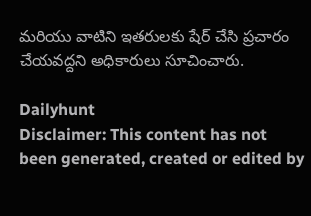మరియు వాటిని ఇతరులకు షేర్ చేసి ప్రచారం చేయవద్దని అధికారులు సూచించారు.

Dailyhunt
Disclaimer: This content has not been generated, created or edited by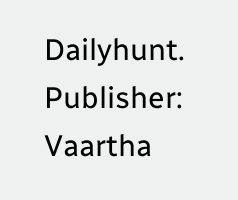Dailyhunt. Publisher: Vaartha